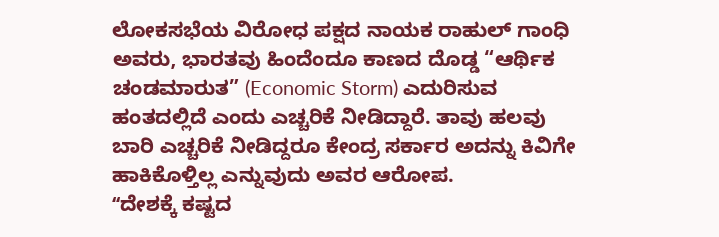ಲೋಕಸಭೆಯ ವಿರೋಧ ಪಕ್ಷದ ನಾಯಕ ರಾಹುಲ್ ಗಾಂಧಿ ಅವರು, ಭಾರತವು ಹಿಂದೆಂದೂ ಕಾಣದ ದೊಡ್ಡ “ಆರ್ಥಿಕ ಚಂಡಮಾರುತ” (Economic Storm) ಎದುರಿಸುವ ಹಂತದಲ್ಲಿದೆ ಎಂದು ಎಚ್ಚರಿಕೆ ನೀಡಿದ್ದಾರೆ. ತಾವು ಹಲವು ಬಾರಿ ಎಚ್ಚರಿಕೆ ನೀಡಿದ್ದರೂ ಕೇಂದ್ರ ಸರ್ಕಾರ ಅದನ್ನು ಕಿವಿಗೇ ಹಾಕಿಕೊಳ್ತಿಲ್ಲ ಎನ್ನುವುದು ಅವರ ಆರೋಪ.
ʻʻದೇಶಕ್ಕೆ ಕಷ್ಟದ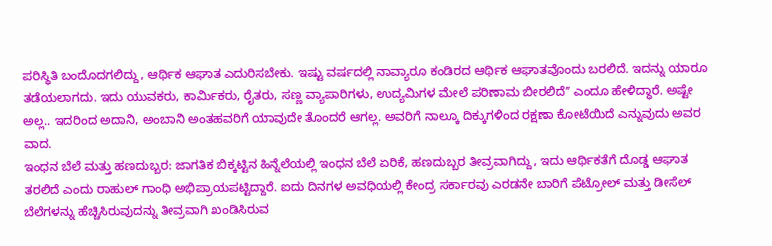ಪರಿಸ್ಥಿತಿ ಬಂದೊದಗಲಿದ್ದು, ಆರ್ಥಿಕ ಆಘಾತ ಎದುರಿಸಬೇಕು. ಇಷ್ಟು ವರ್ಷದಲ್ಲಿ ನಾವ್ಯಾರೂ ಕಂಡಿರದ ಆರ್ಥಿಕ ಆಘಾತವೊಂದು ಬರಲಿದೆ. ಇದನ್ನು ಯಾರೂ ತಡೆಯಲಾಗದು. ಇದು ಯುವಕರು, ಕಾರ್ಮಿಕರು, ರೈತರು, ಸಣ್ಣ ವ್ಯಾಪಾರಿಗಳು, ಉದ್ಯಮಿಗಳ ಮೇಲೆ ಪರಿಣಾಮ ಬೀರಲಿದೆʼʼ ಎಂದೂ ಹೇಳಿದ್ಧಾರೆ. ಅಷ್ಟೇ ಅಲ್ಲ.. ಇದರಿಂದ ಅದಾನಿ, ಅಂಬಾನಿ ಅಂತಹವರಿಗೆ ಯಾವುದೇ ತೊಂದರೆ ಆಗಲ್ಲ. ಅವರಿಗೆ ನಾಲ್ಕೂ ದಿಕ್ಕುಗಳಿಂದ ರಕ್ಷಣಾ ಕೋಟೆಯಿದೆ ಎನ್ನುವುದು ಅವರ ವಾದ.
ಇಂಧನ ಬೆಲೆ ಮತ್ತು ಹಣದುಬ್ಬರ: ಜಾಗತಿಕ ಬಿಕ್ಕಟ್ಟಿನ ಹಿನ್ನೆಲೆಯಲ್ಲಿ ಇಂಧನ ಬೆಲೆ ಏರಿಕೆ, ಹಣದುಬ್ಬರ ತೀವ್ರವಾಗಿದ್ದು, ಇದು ಆರ್ಥಿಕತೆಗೆ ದೊಡ್ಡ ಆಘಾತ ತರಲಿದೆ ಎಂದು ರಾಹುಲ್ ಗಾಂಧಿ ಅಭಿಪ್ರಾಯಪಟ್ಟಿದ್ದಾರೆ. ಐದು ದಿನಗಳ ಅವಧಿಯಲ್ಲಿ ಕೇಂದ್ರ ಸರ್ಕಾರವು ಎರಡನೇ ಬಾರಿಗೆ ಪೆಟ್ರೋಲ್ ಮತ್ತು ಡೀಸೆಲ್ ಬೆಲೆಗಳನ್ನು ಹೆಚ್ಚಿಸಿರುವುದನ್ನು ತೀವ್ರವಾಗಿ ಖಂಡಿಸಿರುವ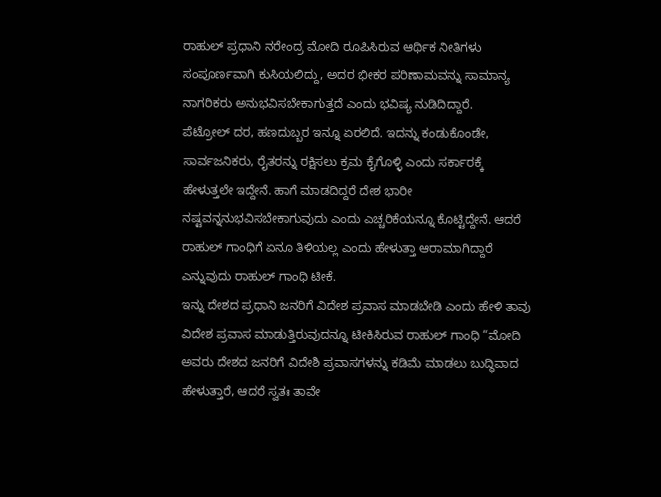ರಾಹುಲ್ ಪ್ರಧಾನಿ ನರೇಂದ್ರ ಮೋದಿ ರೂಪಿಸಿರುವ ಆರ್ಥಿಕ ನೀತಿಗಳು ಸಂಪೂರ್ಣವಾಗಿ ಕುಸಿಯಲಿದ್ದು, ಅದರ ಭೀಕರ ಪರಿಣಾಮವನ್ನು ಸಾಮಾನ್ಯ ನಾಗರಿಕರು ಅನುಭವಿಸಬೇಕಾಗುತ್ತದೆ ಎಂದು ಭವಿಷ್ಯ ನುಡಿದಿದ್ದಾರೆ.
ಪೆಟ್ರೋಲ್ ದರ, ಹಣದುಬ್ಬರ ಇನ್ನೂ ಏರಲಿದೆ. ಇದನ್ನು ಕಂಡುಕೊಂಡೇ, ಸಾರ್ವಜನಿಕರು, ರೈತರನ್ನು ರಕ್ಷಿಸಲು ಕ್ರಮ ಕೈಗೊಳ್ಳಿ ಎಂದು ಸರ್ಕಾರಕ್ಕೆ ಹೇಳುತ್ತಲೇ ಇದ್ದೇನೆ. ಹಾಗೆ ಮಾಡದಿದ್ದರೆ ದೇಶ ಭಾರೀ ನಷ್ಟವನ್ನನುಭವಿಸಬೇಕಾಗುವುದು ಎಂದು ಎಚ್ಚರಿಕೆಯನ್ನೂ ಕೊಟ್ಟಿದ್ದೇನೆ. ಆದರೆ ರಾಹುಲ್ ಗಾಂಧಿಗೆ ಏನೂ ತಿಳಿಯಲ್ಲ ಎಂದು ಹೇಳುತ್ತಾ ಆರಾಮಾಗಿದ್ದಾರೆ ಎನ್ನುವುದು ರಾಹುಲ್ ಗಾಂಧಿ ಟೀಕೆ.
ಇನ್ನು ದೇಶದ ಪ್ರಧಾನಿ ಜನರಿಗೆ ವಿದೇಶ ಪ್ರವಾಸ ಮಾಡಬೇಡಿ ಎಂದು ಹೇಳಿ ತಾವು ವಿದೇಶ ಪ್ರವಾಸ ಮಾಡುತ್ತಿರುವುದನ್ನೂ ಟೀಕಿಸಿರುವ ರಾಹುಲ್ ಗಾಂಧಿ “ಮೋದಿ ಅವರು ದೇಶದ ಜನರಿಗೆ ವಿದೇಶಿ ಪ್ರವಾಸಗಳನ್ನು ಕಡಿಮೆ ಮಾಡಲು ಬುದ್ಧಿವಾದ ಹೇಳುತ್ತಾರೆ, ಆದರೆ ಸ್ವತಃ ತಾವೇ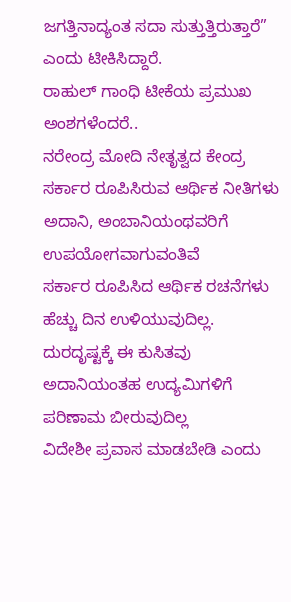ಜಗತ್ತಿನಾದ್ಯಂತ ಸದಾ ಸುತ್ತುತ್ತಿರುತ್ತಾರೆ” ಎಂದು ಟೀಕಿಸಿದ್ದಾರೆ.
ರಾಹುಲ್ ಗಾಂಧಿ ಟೀಕೆಯ ಪ್ರಮುಖ ಅಂಶಗಳೆಂದರೆ..
ನರೇಂದ್ರ ಮೋದಿ ನೇತೃತ್ವದ ಕೇಂದ್ರ ಸರ್ಕಾರ ರೂಪಿಸಿರುವ ಆರ್ಥಿಕ ನೀತಿಗಳು ಅದಾನಿ, ಅಂಬಾನಿಯಂಥವರಿಗೆ ಉಪಯೋಗವಾಗುವಂತಿವೆ
ಸರ್ಕಾರ ರೂಪಿಸಿದ ಆರ್ಥಿಕ ರಚನೆಗಳು ಹೆಚ್ಚು ದಿನ ಉಳಿಯುವುದಿಲ್ಲ. ದುರದೃಷ್ಟಕ್ಕೆ ಈ ಕುಸಿತವು ಅದಾನಿಯಂತಹ ಉದ್ಯಮಿಗಳಿಗೆ ಪರಿಣಾಮ ಬೀರುವುದಿಲ್ಲ
ವಿದೇಶೀ ಪ್ರವಾಸ ಮಾಡಬೇಡಿ ಎಂದು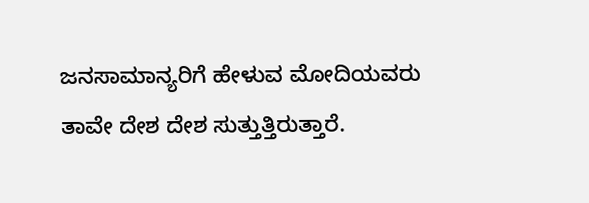ಜನಸಾಮಾನ್ಯರಿಗೆ ಹೇಳುವ ಮೋದಿಯವರು ತಾವೇ ದೇಶ ದೇಶ ಸುತ್ತುತ್ತಿರುತ್ತಾರೆ.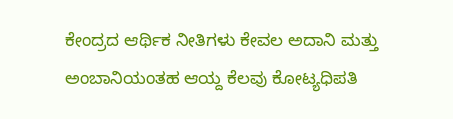ಕೇಂದ್ರದ ಆರ್ಥಿಕ ನೀತಿಗಳು ಕೇವಲ ಅದಾನಿ ಮತ್ತು ಅಂಬಾನಿಯಂತಹ ಆಯ್ದ ಕೆಲವು ಕೋಟ್ಯಧಿಪತಿ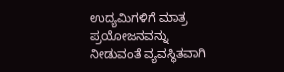ಉದ್ಯಮಿಗಳಿಗೆ ಮಾತ್ರ ಪ್ರಯೋಜನವನ್ನು ನೀಡುವಂತೆ ವ್ಯವಸ್ಥಿತವಾಗಿ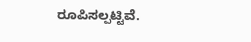ರೂಪಿಸಲ್ಪಟ್ಟಿವೆ.